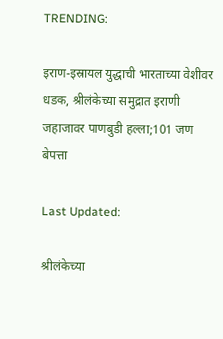TRENDING:

इराण-इस्रायल युद्धाची भारताच्या वेशीवर धडक, श्रीलंकेच्या समुद्रात इराणी जहाजावर पाणबुडी हल्ला;101 जण बेपत्ता

Last Updated:

श्रीलंकेच्या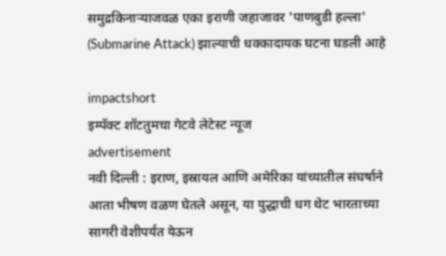समुद्रकिनाऱ्याजवळ एका इराणी जहाजावर 'पाणबुडी हल्ला' (Submarine Attack) झाल्याची धक्कादायक घटना घडली आहे

impactshort
इम्पॅक्ट शॉटतुमचा गेटवे लेटेस्ट न्यूज
advertisement
नवी दिल्ली : इराण, इस्रायल आणि अमेरिका यांच्यातील संघर्षाने आता भीषण वळण घेतले असून, या युद्धाची धग थेट भारताच्या सागरी वेशीपर्यंत येऊन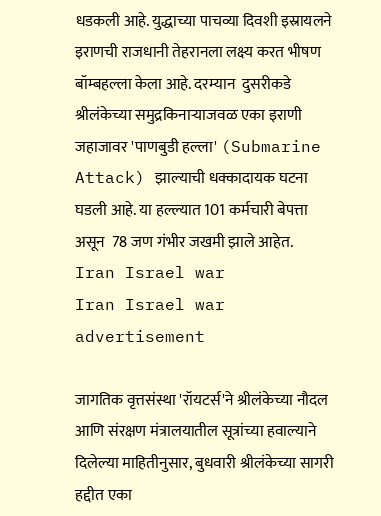धडकली आहे. युद्धाच्या पाचव्या दिवशी इस्रायलने इराणची राजधानी तेहरानला लक्ष्य करत भीषण बॉम्बहल्ला केला आहे. दरम्यान  दुसरीकडे श्रीलंकेच्या समुद्रकिनाऱ्याजवळ एका इराणी जहाजावर 'पाणबुडी हल्ला' (Submarine Attack) झाल्याची धक्कादायक घटना घडली आहे. या हल्ल्यात 101 कर्मचारी बेपत्ता असून  78 जण गंभीर जखमी झाले आहेत.
Iran Israel war
Iran Israel war
advertisement

जागतिक वृत्तसंस्था 'रॉयटर्स'ने श्रीलंकेच्या नौदल आणि संरक्षण मंत्रालयातील सूत्रांच्या हवाल्याने दिलेल्या माहितीनुसार, बुधवारी श्रीलंकेच्या सागरी हद्दीत एका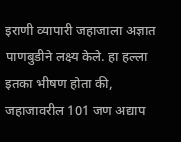इराणी व्यापारी जहाजाला अज्ञात पाणबुडीने लक्ष्य केले. हा हल्ला इतका भीषण होता की, जहाजावरील 101 जण अद्याप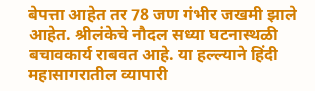बेपत्ता आहेत तर 78 जण गंभीर जखमी झाले आहेत. श्रीलंकेचे नौदल सध्या घटनास्थळी बचावकार्य राबवत आहे. या हल्ल्याने हिंदी महासागरातील व्यापारी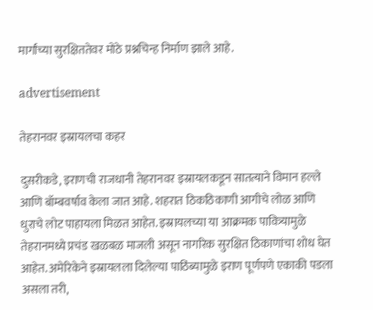मार्गांच्या सुरक्षिततेवर मोठे प्रश्नचिन्ह निर्माण झाले आहे.

advertisement

तेहरानवर इस्रायलचा कहर

दुसरीकडे, इराणची राजधानी तेहरानवर इस्रायलकडून सातत्याने विमान हल्ले आणि बॉम्बवर्षाव केला जात आहे. शहरात ठिकठिकाणी आगीचे लोळ आणि धुराचे लोट पाहायला मिळत आहेत. इस्रायलच्या या आक्रमक पावित्र्यामुळे तेहरानमध्ये प्रचंड खळबळ माजली असून नागरिक सुरक्षित ठिकाणांचा शोध घेत आहेत. अमेरिकेने इस्रायलला दिलेल्या पाठिंब्यामुळे इराण पूर्णपणे एकाकी पडला असला तरी,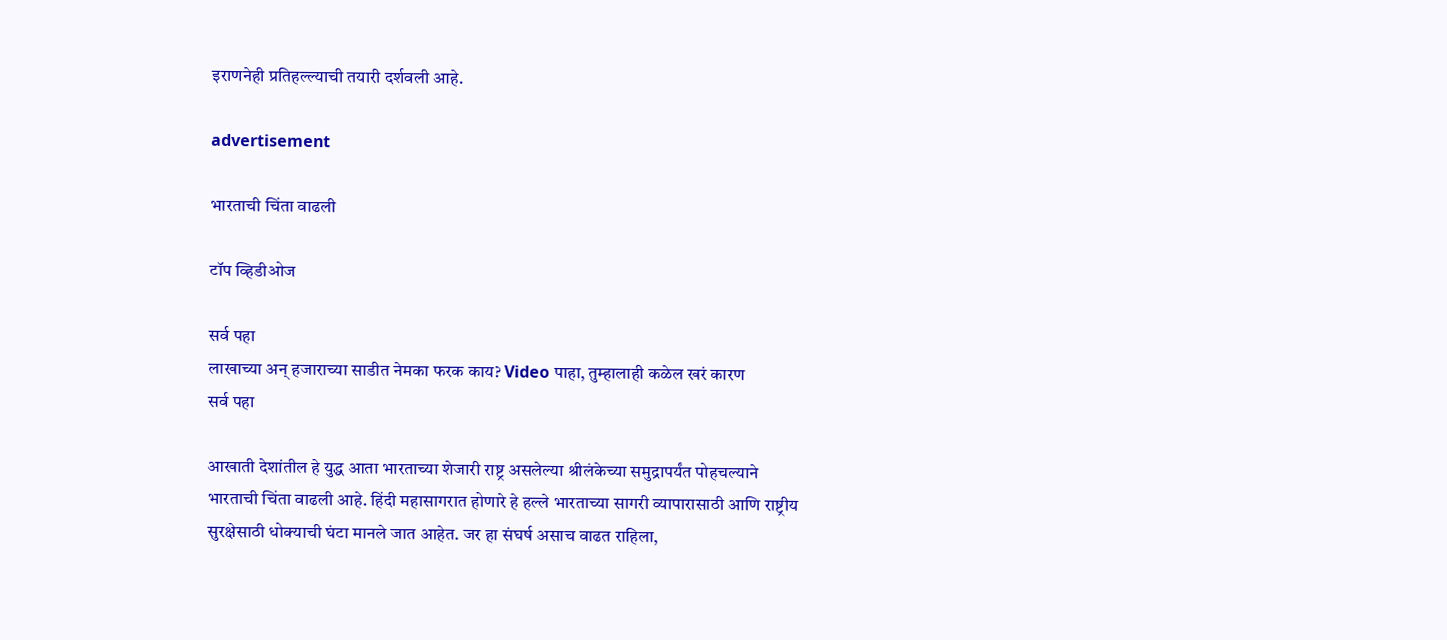इराणनेही प्रतिहल्ल्याची तयारी दर्शवली आहे.

advertisement

भारताची चिंता वाढली

टॉप व्हिडीओज

सर्व पहा
लाखाच्या अन् हजाराच्या साडीत नेमका फरक काय? Video पाहा, तुम्हालाही कळेल खरं कारण
सर्व पहा

आखाती देशांतील हे युद्ध आता भारताच्या शेजारी राष्ट्र असलेल्या श्रीलंकेच्या समुद्रापर्यंत पोहचल्याने भारताची चिंता वाढली आहे. हिंदी महासागरात होणारे हे हल्ले भारताच्या सागरी व्यापारासाठी आणि राष्ट्रीय सुरक्षेसाठी धोक्याची घंटा मानले जात आहेत. जर हा संघर्ष असाच वाढत राहिला,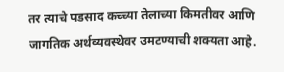तर त्याचे पडसाद कच्च्या तेलाच्या किमतीवर आणि जागतिक अर्थव्यवस्थेवर उमटण्याची शक्यता आहे.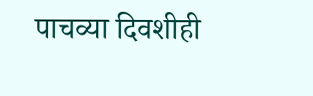पाचव्या दिवशीही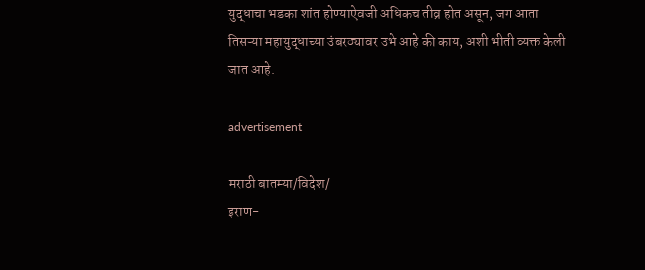युद्धाचा भडका शांत होण्याऐवजी अधिकच तीव्र होत असून, जग आता तिसऱ्या महायुद्धाच्या उंबरठ्यावर उभे आहे की काय, अशी भीती व्यक्त केली जात आहे.

advertisement

मराठी बातम्या/विदेश/
इराण-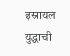इस्रायल युद्धाची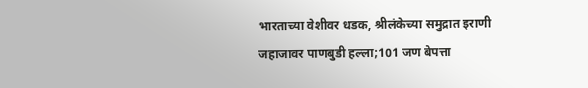भारताच्या वेशीवर धडक, श्रीलंकेच्या समुद्रात इराणी जहाजावर पाणबुडी हल्ला;101 जण बेपत्ता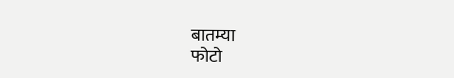बातम्या
फोटो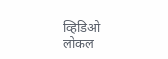व्हिडिओ
लोकल